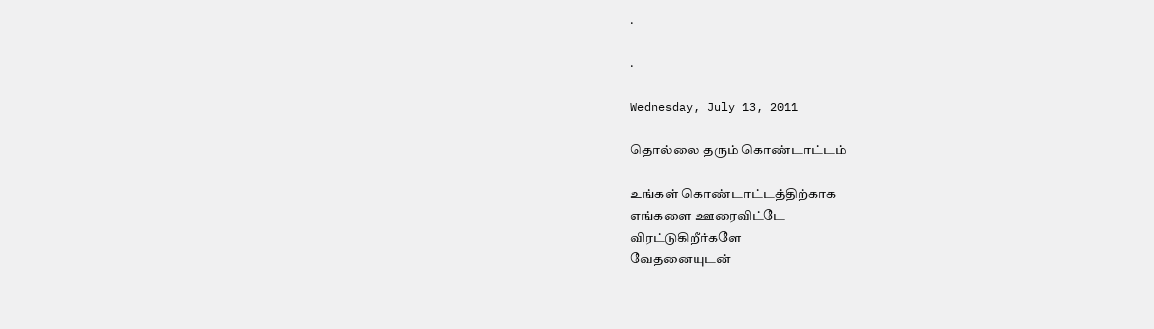.

.

Wednesday, July 13, 2011

தொல்லை தரும் கொண்டாட்டம்

உங்கள் கொண்டாட்டத்திற்காக
எங்களை ஊரைவிட்டே
விரட்டுகிறீர்களே
வேதனையுடன்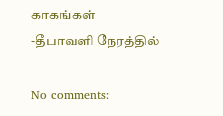காகங்கள்
-தீபாவளி நேரத்தில்

No comments: